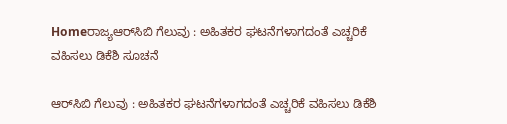Homeರಾಜ್ಯಆರ್‌ಸಿಬಿ ಗೆಲುವು : ಅಹಿತಕರ ಘಟನೆಗಳಾಗದಂತೆ ಎಚ್ಚರಿಕೆ ವಹಿಸಲು ಡಿಕೆಶಿ ಸೂಚನೆ

ಆರ್‌ಸಿಬಿ ಗೆಲುವು : ಅಹಿತಕರ ಘಟನೆಗಳಾಗದಂತೆ ಎಚ್ಚರಿಕೆ ವಹಿಸಲು ಡಿಕೆಶಿ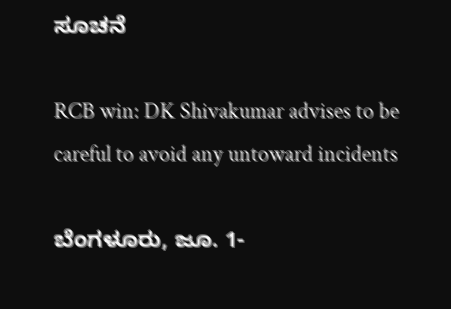ಸೂಚನೆ

RCB win: DK Shivakumar advises to be careful to avoid any untoward incidents

ಬೆಂಗಳೂರು, ಜೂ. 1-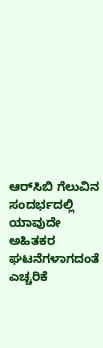ಆರ್‌ಸಿಬಿ ಗೆಲುವಿನ ಸಂದರ್ಭದಲ್ಲಿ ಯಾವುದೇ ಅಹಿತಕರ ಘಟನೆಗಳಾಗದಂತೆ ಎಚ್ಚರಿಕೆ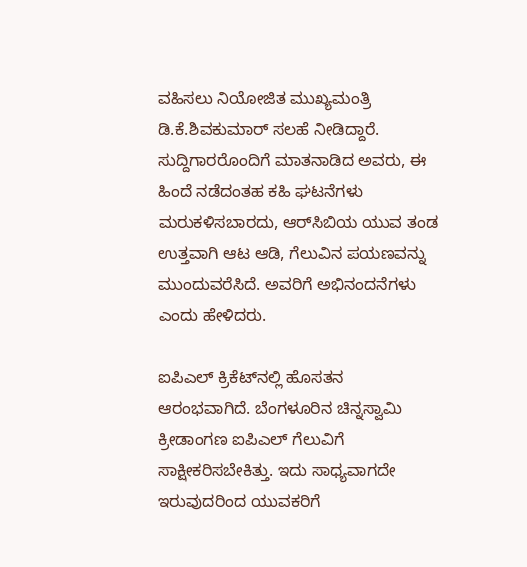ವಹಿಸಲು ನಿಯೋಜಿತ ಮುಖ್ಯಮಂತ್ರಿ ಡಿ.ಕೆ.ಶಿವಕುಮಾರ್‌ ಸಲಹೆ ನೀಡಿದ್ದಾರೆ. ಸುದ್ದಿಗಾರರೊಂದಿಗೆ ಮಾತನಾಡಿದ ಅವರು, ಈ ಹಿಂದೆ ನಡೆದಂತಹ ಕಹಿ ಘಟನೆಗಳು ಮರುಕಳಿಸಬಾರದು, ಆರ್‌ಸಿಬಿಯ ಯುವ ತಂಡ ಉತ್ತವಾಗಿ ಆಟ ಆಡಿ, ಗೆಲುವಿನ ಪಯಣವನ್ನು ಮುಂದುವರೆಸಿದೆ. ಅವರಿಗೆ ಅಭಿನಂದನೆಗಳು ಎಂದು ಹೇಳಿದರು.

ಐಪಿಎಲ್‌ ಕ್ರಿಕೆಟ್‌ನಲ್ಲಿ ಹೊಸತನ ಆರಂಭವಾಗಿದೆ. ಬೆಂಗಳೂರಿನ ಚಿನ್ನಸ್ವಾಮಿ ಕ್ರೀಡಾಂಗಣ ಐಪಿಎಲ್‌ ಗೆಲುವಿಗೆ ಸಾಕ್ಷೀಕರಿಸಬೇಕಿತ್ತು. ಇದು ಸಾಧ್ಯವಾಗದೇ ಇರುವುದರಿಂದ ಯುವಕರಿಗೆ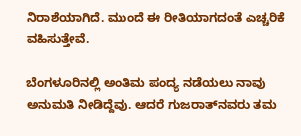ನಿರಾಶೆಯಾಗಿದೆ. ಮುಂದೆ ಈ ರೀತಿಯಾಗದಂತೆ ಎಚ್ಚರಿಕೆ ವಹಿಸುತ್ತೇವೆ.

ಬೆಂಗಳೂರಿನಲ್ಲಿ ಅಂತಿಮ ಪಂದ್ಯ ನಡೆಯಲು ನಾವು ಅನುಮತಿ ನೀಡಿದ್ದೆವು. ಆದರೆ ಗುಜರಾತ್‌ನವರು ತಮ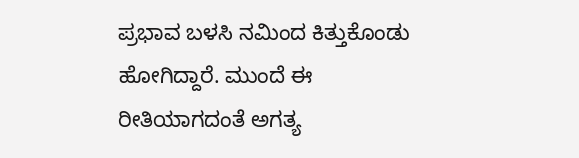ಪ್ರಭಾವ ಬಳಸಿ ನಮಿಂದ ಕಿತ್ತುಕೊಂಡು ಹೋಗಿದ್ದಾರೆ. ಮುಂದೆ ಈ ರೀತಿಯಾಗದಂತೆ ಅಗತ್ಯ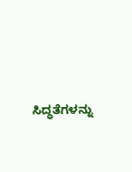ಸಿದ್ಧತೆಗಳನ್ನು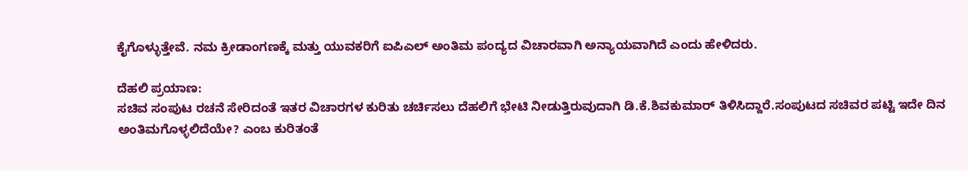ಕೈಗೊಳ್ಳುತ್ತೇವೆ. ನಮ ಕ್ರೀಡಾಂಗಣಕ್ಕೆ ಮತ್ತು ಯುವಕರಿಗೆ ಐಪಿಎಲ್‌ ಅಂತಿಮ ಪಂದ್ಯದ ವಿಚಾರವಾಗಿ ಅನ್ಯಾಯವಾಗಿದೆ ಎಂದು ಹೇಳಿದರು.

ದೆಹಲಿ ಪ್ರಯಾಣ:
ಸಚಿವ ಸಂಪುಟ ರಚನೆ ಸೇರಿದಂತೆ ಇತರ ವಿಚಾರಗಳ ಕುರಿತು ಚರ್ಚಿಸಲು ದೆಹಲಿಗೆ ಭೇಟಿ ನೀಡುತ್ತಿರುವುದಾಗಿ ಡಿ.ಕೆ.ಶಿವಕುಮಾರ್‌ ತಿಳಿಸಿದ್ದಾರೆ.ಸಂಪುಟದ ಸಚಿವರ ಪಟ್ಟಿ ಇದೇ ದಿನ ಅಂತಿಮಗೊಳ್ಳಲಿದೆಯೇ? ಎಂಬ ಕುರಿತಂತೆ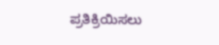ಪ್ರತಿಕ್ರಿಯಿಸಲು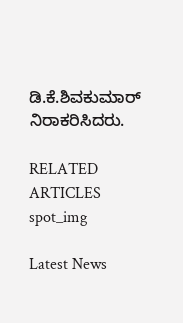ಡಿ.ಕೆ.ಶಿವಕುಮಾರ್‌ ನಿರಾಕರಿಸಿದರು.

RELATED ARTICLES
spot_img

Latest News